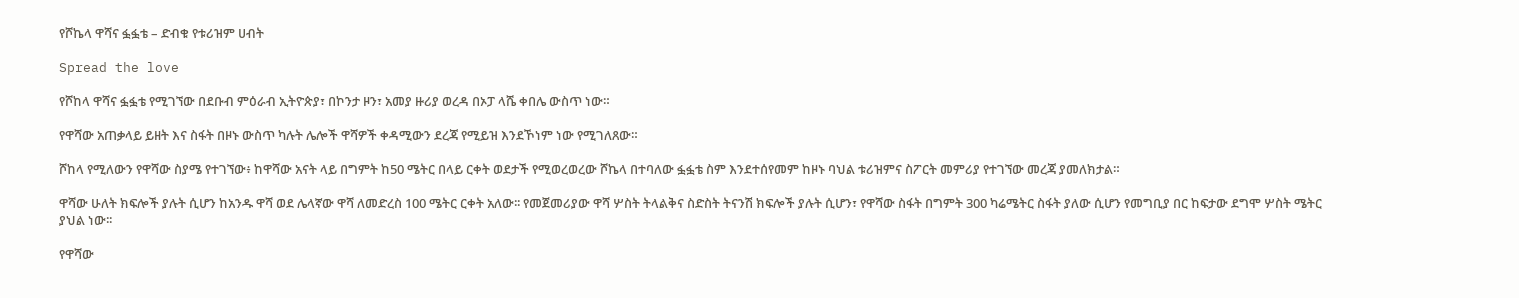የሾኬላ ዋሻና ፏፏቴ – ድብቁ የቱሪዝም ሀብት

Spread the love

የሾከላ ዋሻና ፏፏቴ የሚገኘው በደቡብ ምዕራብ ኢትዮጵያ፣ በኮንታ ዞን፣ አመያ ዙሪያ ወረዳ በኦፓ ላሼ ቀበሌ ውስጥ ነው።

የዋሻው አጠቃላይ ይዘት እና ስፋት በዞኑ ውስጥ ካሉት ሌሎች ዋሻዎች ቀዳሚውን ደረጃ የሚይዝ እንደኾነም ነው የሚገለጸው።

ሾከላ የሚለውን የዋሻው ስያሜ የተገኘው፥ ከዋሻው አናት ላይ በግምት ከ50 ሜትር በላይ ርቀት ወደታች የሚወረወረው ሾኬላ በተባለው ፏፏቴ ስም እንደተሰየመም ከዞኑ ባህል ቱሪዝምና ስፖርት መምሪያ የተገኘው መረጃ ያመለክታል።

ዋሻው ሁለት ክፍሎች ያሉት ሲሆን ከአንዱ ዋሻ ወደ ሌላኛው ዋሻ ለመድረስ 100 ሜትር ርቀት አለው፡፡ የመጀመሪያው ዋሻ ሦስት ትላልቅና ስድስት ትናንሽ ክፍሎች ያሉት ሲሆን፣ የዋሻው ስፋት በግምት 300 ካሬሜትር ስፋት ያለው ሲሆን የመግቢያ በር ከፍታው ደግሞ ሦስት ሜትር ያህል ነው፡፡

የዋሻው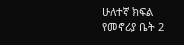ሁለተኛ ክፍል የመኖሪያ ቤት 2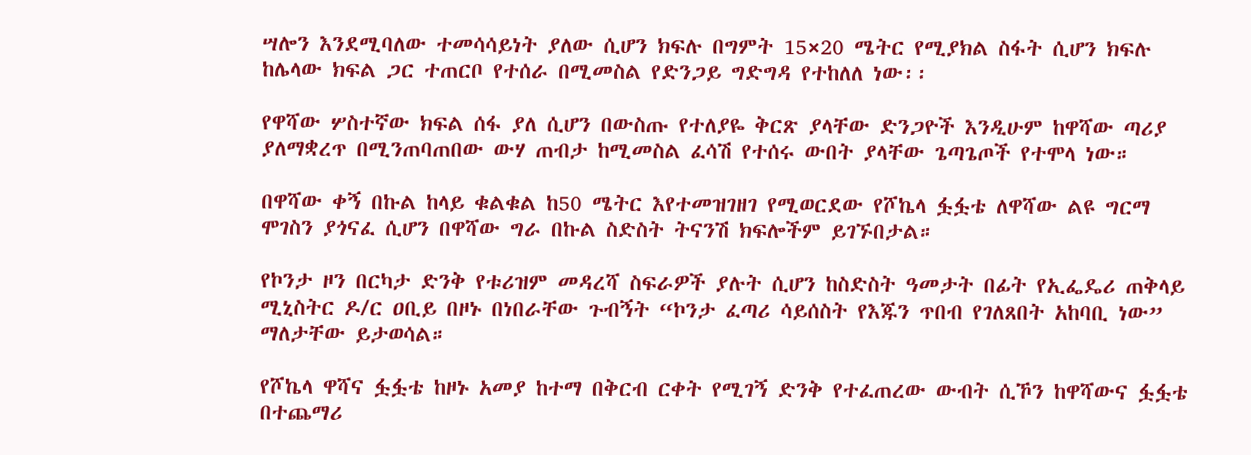ሣሎን እንደሚባለው ተመሳሳይነት ያለው ሲሆን ክፍሉ በግምት 15×20 ሜትር የሚያክል ስፋት ሲሆን ክፍሉ ከሌላው ክፍል ጋር ተጠርቦ የተሰራ በሚመስል የድንጋይ ግድግዳ የተከለለ ነው፡፡

የዋሻው ሦስተኛው ክፍል ሰፋ ያለ ሲሆን በውስጡ የተለያዬ ቅርጽ ያላቸው ድንጋዮች እንዲሁም ከዋሻው ጣሪያ ያለማቋረጥ በሚንጠባጠበው ውሃ ጠብታ ከሚመስል ፈሳሽ የተሰሩ ውበት ያላቸው ጌጣጌጦች የተሞላ ነው።

በዋሻው ቀኝ በኩል ከላይ ቁልቁል ከ50 ሜትር እየተመዝገዘገ የሚወርደው የሾኬላ ፏፏቴ ለዋሻው ልዩ ግርማ ሞገስን ያጎናፈ ሲሆን በዋሻው ግራ በኩል ስድስት ትናንሽ ክፍሎችም ይገኙበታል።

የኮንታ ዞን በርካታ ድንቅ የቱሪዝም መዳረሻ ስፍራዎች ያሉት ሲሆን ከስድስት ዓመታት በፊት የኢፌዴሪ ጠቅላይ ሚኒስትር ዶ/ር ዐቢይ በዞኑ በነበራቸው ጉብኝት “ኮንታ ፈጣሪ ሳይሰስት የእጁን ጥበብ የገለጸበት አከባቢ ነው” ማለታቸው ይታወሳል።

የሾኬላ ዋሻና ፏፏቴ ከዞኑ አመያ ከተማ በቅርብ ርቀት የሚገኝ ድንቅ የተፈጠረው ውብት ሲኾን ከዋሻውና ፏፏቴ በተጨማሪ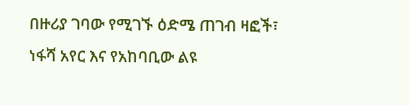በዙሪያ ገባው የሚገኙ ዕድሜ ጠገብ ዛፎች፣ ነፋሻ አየር እና የአከባቢው ልዩ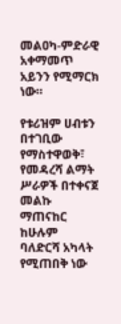መልዐካ-ምድራዊ አቀማመጥ አይንን የሚማርክ ነው።

የቱሪዝም ሀብቱን በተገቢው የማስተዋወቅ፣ የመዳረሻ ልማት ሥራዎች በተቀናጀ መልኩ ማጠናከር ከሁሉም ባለድርሻ አካላት የሚጠበቅ ነው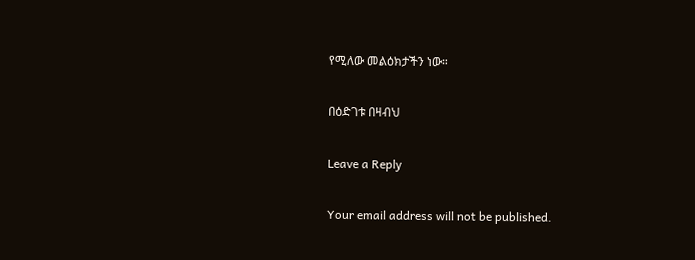የሚለው መልዕክታችን ነው።

በዕድገቱ በዛብህ

Leave a Reply

Your email address will not be published.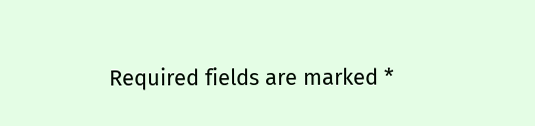Required fields are marked *